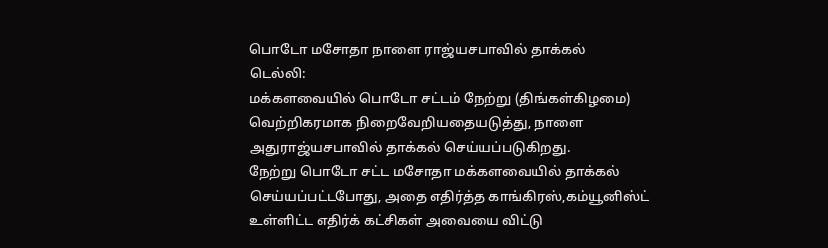பொடோ மசோதா நாளை ராஜ்யசபாவில் தாக்கல்
டெல்லி:
மக்களவையில் பொடோ சட்டம் நேற்று (திங்கள்கிழமை) வெற்றிகரமாக நிறைவேறியதையடுத்து, நாளை அதுராஜ்யசபாவில் தாக்கல் செய்யப்படுகிறது.
நேற்று பொடோ சட்ட மசோதா மக்களவையில் தாக்கல் செய்யப்பட்டபோது, அதை எதிர்த்த காங்கிரஸ்,கம்யூனிஸ்ட் உள்ளிட்ட எதிர்க் கட்சிகள் அவையை விட்டு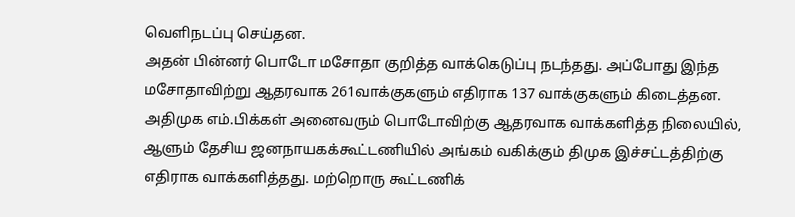வெளிநடப்பு செய்தன.
அதன் பின்னர் பொடோ மசோதா குறித்த வாக்கெடுப்பு நடந்தது. அப்போது இந்த மசோதாவிற்று ஆதரவாக 261வாக்குகளும் எதிராக 137 வாக்குகளும் கிடைத்தன.
அதிமுக எம்.பிக்கள் அனைவரும் பொடோவிற்கு ஆதரவாக வாக்களித்த நிலையில், ஆளும் தேசிய ஜனநாயகக்கூட்டணியில் அங்கம் வகிக்கும் திமுக இச்சட்டத்திற்கு எதிராக வாக்களித்தது. மற்றொரு கூட்டணிக்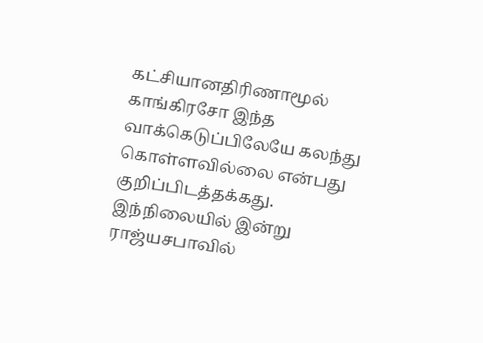கட்சியானதிரிணாமூல் காங்கிரசோ இந்த வாக்கெடுப்பிலேயே கலந்து கொள்ளவில்லை என்பது குறிப்பிடத்தக்கது.
இந்நிலையில் இன்று ராஜ்யசபாவில்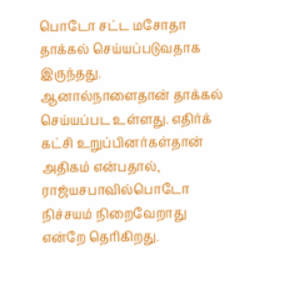பொடோ சட்ட மசோதா தாக்கல் செய்யப்படுவதாக இருந்தது. ஆனால்நாளைதான் தாக்கல் செய்யப்பட உள்ளது. எதிர்க் கட்சி உறுப்பினர்கள்தான் அதிகம் என்பதால், ராஜ்யசபாவில்பொடோ நிச்சயம் நிறைவேறாது என்றே தெரிகிறது.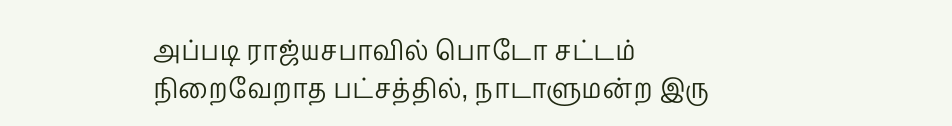அப்படி ராஜ்யசபாவில் பொடோ சட்டம் நிறைவேறாத பட்சத்தில், நாடாளுமன்ற இரு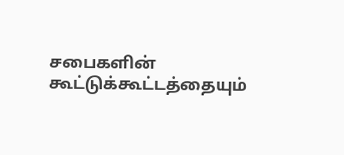சபைகளின் கூட்டுக்கூட்டத்தையும்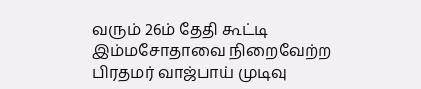வரும் 26ம் தேதி கூட்டி இம்மசோதாவை நிறைவேற்ற பிரதமர் வாஜ்பாய் முடிவு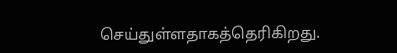செய்துள்ளதாகத்தெரிகிறது.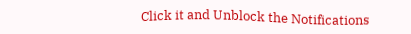Click it and Unblock the Notifications